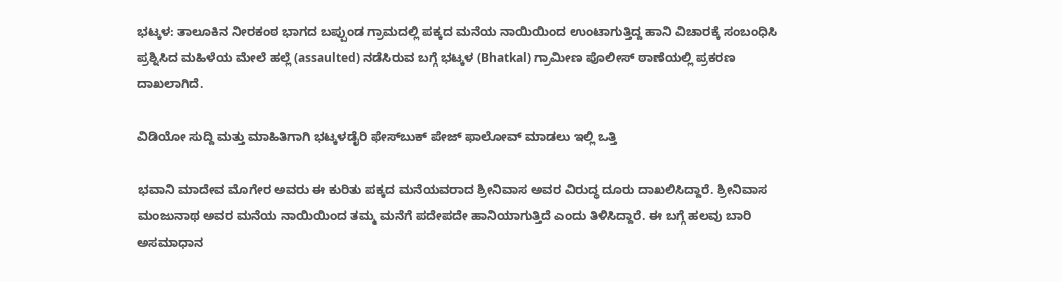ಭಟ್ಕಳ: ತಾಲೂಕಿನ ನೀರಕಂಠ ಭಾಗದ ಬಪ್ಪುಂಡ ಗ್ರಾಮದಲ್ಲಿ ಪಕ್ಕದ ಮನೆಯ ನಾಯಿಯಿಂದ ಉಂಟಾಗುತ್ತಿದ್ದ ಹಾನಿ ವಿಚಾರಕ್ಕೆ ಸಂಬಂಧಿಸಿ ಪ್ರಶ್ನಿಸಿದ ಮಹಿಳೆಯ ಮೇಲೆ ಹಲ್ಲೆ (assaulted) ನಡೆಸಿರುವ ಬಗ್ಗೆ ಭಟ್ಕಳ (Bhatkal) ಗ್ರಾಮೀಣ ಪೊಲೀಸ್ ಠಾಣೆಯಲ್ಲಿ ಪ್ರಕರಣ ದಾಖಲಾಗಿದೆ.

ವಿಡಿಯೋ ಸುದ್ದಿ ಮತ್ತು ಮಾಹಿತಿಗಾಗಿ ಭಟ್ಕಳಡೈರಿ ಫೇಸ್‌ಬುಕ್‌ ಪೇಜ್ ಫಾಲೋವ್ ಮಾಡಲು ಇಲ್ಲಿ ಒತ್ತಿ

ಭವಾನಿ ಮಾದೇವ ಮೊಗೇರ ಅವರು ಈ ಕುರಿತು ಪಕ್ಕದ ಮನೆಯವರಾದ ಶ್ರೀನಿವಾಸ ಅವರ ವಿರುದ್ಧ ದೂರು ದಾಖಲಿಸಿದ್ದಾರೆ. ಶ್ರೀನಿವಾಸ ಮಂಜುನಾಥ ಅವರ ಮನೆಯ ನಾಯಿಯಿಂದ ತಮ್ಮ ಮನೆಗೆ ಪದೇಪದೇ ಹಾನಿಯಾಗುತ್ತಿದೆ ಎಂದು ತಿಳಿಸಿದ್ದಾರೆ. ಈ ಬಗ್ಗೆ ಹಲವು ಬಾರಿ ಅಸಮಾಧಾನ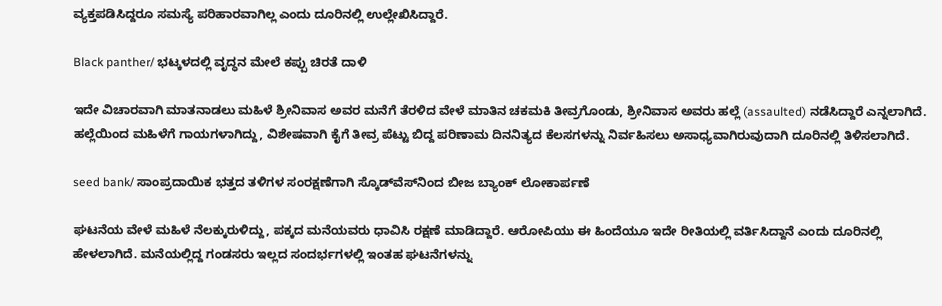ವ್ಯಕ್ತಪಡಿಸಿದ್ದರೂ ಸಮಸ್ಯೆ ಪರಿಹಾರವಾಗಿಲ್ಲ ಎಂದು ದೂರಿನಲ್ಲಿ ಉಲ್ಲೇಖಿಸಿದ್ದಾರೆ.

Black panther/ ಭಟ್ಕಳದಲ್ಲಿ ವೃದ್ಧನ ಮೇಲೆ ಕಪ್ಪು ಚಿರತೆ ದಾಳಿ

ಇದೇ ವಿಚಾರವಾಗಿ ಮಾತನಾಡಲು ಮಹಿಳೆ ಶ್ರೀನಿವಾಸ ಅವರ ಮನೆಗೆ ತೆರಳಿದ ವೇಳೆ ಮಾತಿನ ಚಕಮಕಿ ತೀವ್ರಗೊಂಡು, ಶ್ರೀನಿವಾಸ ಅವರು ಹಲ್ಲೆ (assaulted) ನಡೆಸಿದ್ದಾರೆ ಎನ್ನಲಾಗಿದೆ. ಹಲ್ಲೆಯಿಂದ ಮಹಿಳೆಗೆ ಗಾಯಗಳಾಗಿದ್ದು, ವಿಶೇಷವಾಗಿ ಕೈಗೆ ತೀವ್ರ ಪೆಟ್ಟು ಬಿದ್ದ ಪರಿಣಾಮ ದಿನನಿತ್ಯದ ಕೆಲಸಗಳನ್ನು ನಿರ್ವಹಿಸಲು ಅಸಾಧ್ಯವಾಗಿರುವುದಾಗಿ ದೂರಿನಲ್ಲಿ ತಿಳಿಸಲಾಗಿದೆ.

seed bank/ ಸಾಂಪ್ರದಾಯಿಕ ಭತ್ತದ ತಳಿಗಳ ಸಂರಕ್ಷಣೆಗಾಗಿ ಸ್ಕೊಡ್‌ವೆಸ್‌ನಿಂದ ಬೀಜ ಬ್ಯಾಂಕ್‌ ಲೋಕಾರ್ಪಣೆ

ಘಟನೆಯ ವೇಳೆ ಮಹಿಳೆ ನೆಲಕ್ಕುರುಳಿದ್ದು, ಪಕ್ಕದ ಮನೆಯವರು ಧಾವಿಸಿ ರಕ್ಷಣೆ ಮಾಡಿದ್ದಾರೆ. ಆರೋಪಿಯು ಈ ಹಿಂದೆಯೂ ಇದೇ ರೀತಿಯಲ್ಲಿ ವರ್ತಿಸಿದ್ದಾನೆ ಎಂದು ದೂರಿನಲ್ಲಿ ಹೇಳಲಾಗಿದೆ. ಮನೆಯಲ್ಲಿದ್ದ ಗಂಡಸರು ಇಲ್ಲದ ಸಂದರ್ಭಗಳಲ್ಲಿ ಇಂತಹ ಘಟನೆಗಳನ್ನು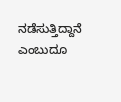ನಡೆಸುತ್ತಿದ್ದಾನೆ ಎಂಬುದೂ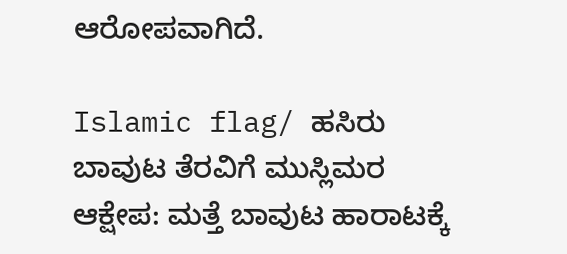ಆರೋಪವಾಗಿದೆ.

Islamic flag/ ಹಸಿರು ಬಾವುಟ ತೆರವಿಗೆ ಮುಸ್ಲಿಮರ ಆಕ್ಷೇಪ: ಮತ್ತೆ ಬಾವುಟ ಹಾರಾಟಕ್ಕೆ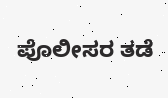ಪೊಲೀಸರ ತಡೆ